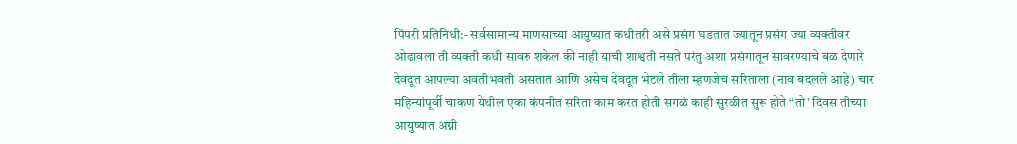पिंपरी प्रतिनिधी:- सर्वसामान्य माणसाच्या आयुष्यात कधीतरी असे प्रसंग घडतात ज्यातून प्रसंग ज्या व्यक्तीवर ओढावला ती व्यक्ती कधी सावरु शकेल की नाही याची शाश्वती नसते परंतु अशा प्रसंगातून सावरण्याचे बळ देणारे देवदूत आपल्या अवतीभवती असतात आणि असेच देवदूत भेटले तीला म्हणजेच सरिताला (नाव बदलले आहे) चार महिन्यांपूर्वी चाकण येथील एका कंपनीत सरिता काम करत होती सगळं काही सुरळीत सुरू होते “तो’ दिवस तीच्या आयुष्यात अग्नी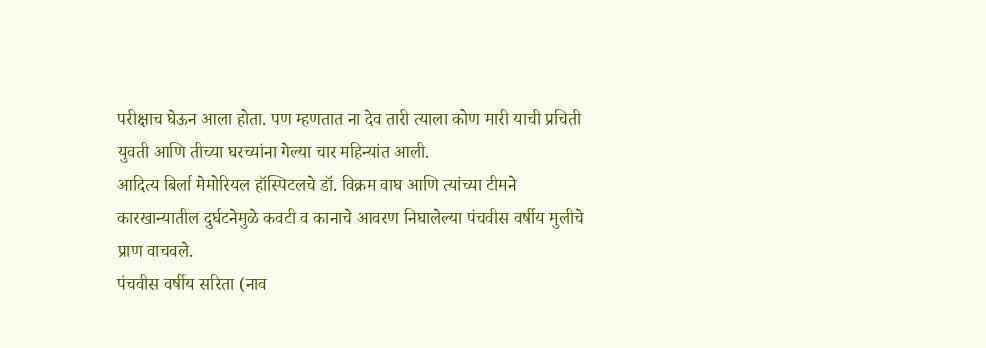परीक्षाच घेऊन आला होता. पण म्हणतात ना देव तारी त्याला कोण मारी याची प्रचिती युवती आणि तीच्या घरच्यांना गेल्या चार महिन्यांत आली.
आदित्य बिर्ला मेमोरियल हॉस्पिटलचे डॉ. विक्रम वाघ आणि त्यांच्या टीमने कारखान्यातील दुर्घटनेमुळे कवटी व कानाचे आवरण निघालेल्या पंचवीस वर्षीय मुलीचे प्राण वाचवले.
पंचवीस वर्षीय सरिता (नाव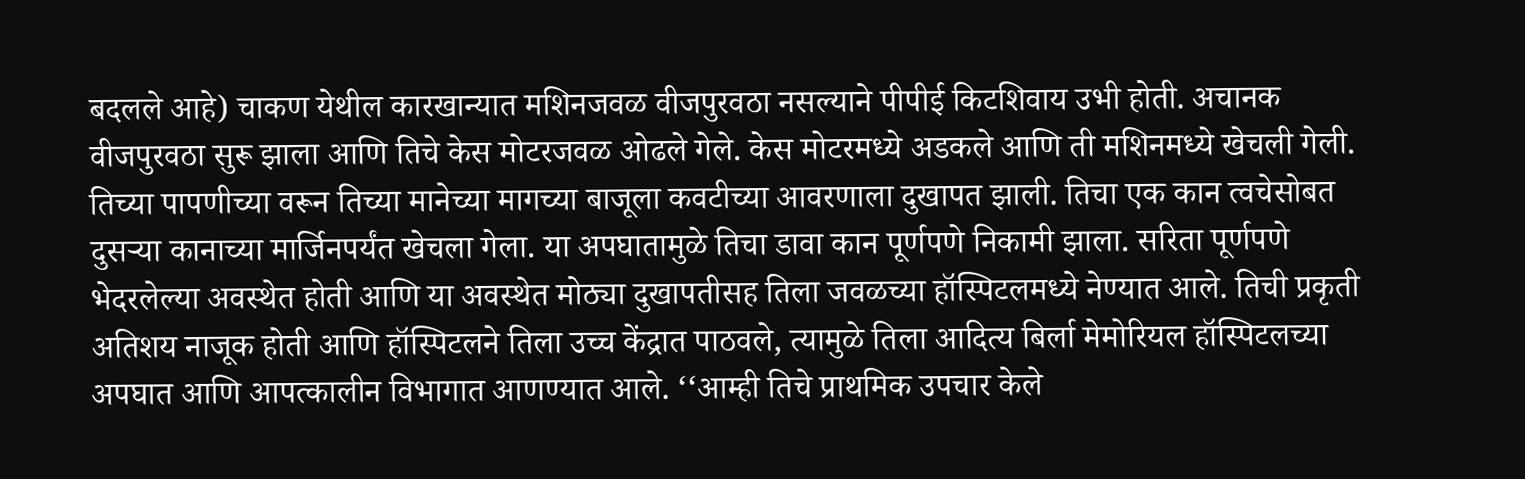बदलले आहे) चाकण येथील कारखान्यात मशिनजवळ वीजपुरवठा नसल्याने पीपीई किटशिवाय उभी होती. अचानक वीजपुरवठा सुरू झाला आणि तिचे केस मोटरजवळ ओढले गेले. केस मोटरमध्ये अडकले आणि ती मशिनमध्ये खेचली गेली. तिच्या पापणीच्या वरून तिच्या मानेच्या मागच्या बाजूला कवटीच्या आवरणाला दुखापत झाली. तिचा एक कान त्वचेसोबत दुसऱ्या कानाच्या मार्जिनपर्यंत खेचला गेला. या अपघातामुळे तिचा डावा कान पूर्णपणे निकामी झाला. सरिता पूर्णपणे भेदरलेल्या अवस्थेत होती आणि या अवस्थेत मोठ्या दुखापतीसह तिला जवळच्या हॉस्पिटलमध्ये नेण्यात आले. तिची प्रकृती अतिशय नाजूक होती आणि हॉस्पिटलने तिला उच्च केंद्रात पाठवले, त्यामुळे तिला आदित्य बिर्ला मेमोरियल हॉस्पिटलच्या अपघात आणि आपत्कालीन विभागात आणण्यात आले. ‘‘आम्ही तिचे प्राथमिक उपचार केले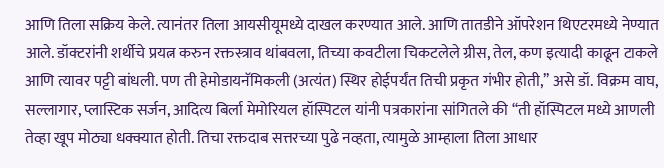आणि तिला सक्रिय केले. त्यानंतर तिला आयसीयूमध्ये दाखल करण्यात आले. आणि तातडीने ऑपरेशन थिएटरमध्ये नेण्यात आले. डॉक्टरांनी शर्थीचे प्रयत्न करुन रक्तस्त्राव थांबवला, तिच्या कवटीला चिकटलेले ग्रीस, तेल, कण इत्यादी काढून टाकले आणि त्यावर पट्टी बांधली. पण ती हेमोडायनॅमिकली (अत्यंत) स्थिर होईपर्यंत तिची प्रकृत गंभीर होती,’’ असे डॉ. विक्रम वाघ, सल्लागार, प्लास्टिक सर्जन, आदित्य बिर्ला मेमोरियल हॉस्पिटल यांनी पत्रकारांना सांगितले की ‘‘ती हॉस्पिटल मध्ये आणली तेव्हा खूप मोठ्या धक्क्यात होती. तिचा रक्तदाब सत्तरच्या पुढे नव्हता, त्यामुळे आम्हाला तिला आधार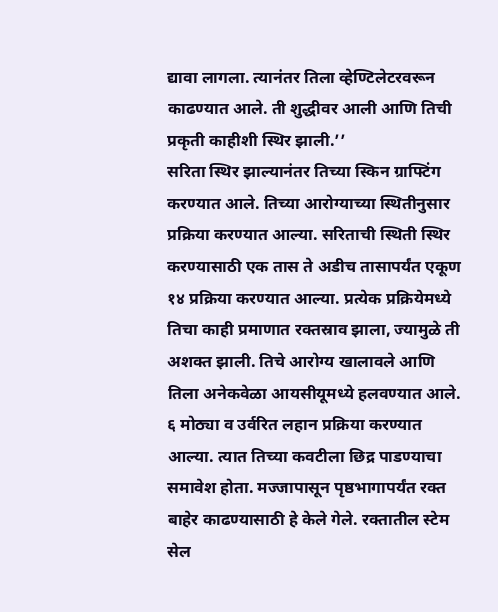द्यावा लागला. त्यानंतर तिला व्हेण्टिलेटरवरून काढण्यात आले. ती शुद्धीवर आली आणि तिची प्रकृती काहीशी स्थिर झाली.’’
सरिता स्थिर झाल्यानंतर तिच्या स्किन ग्राफ्टिंग करण्यात आले. तिच्या आरोग्याच्या स्थितीनुसार प्रक्रिया करण्यात आल्या. सरिताची स्थिती स्थिर करण्यासाठी एक तास ते अडीच तासापर्यंत एकूण १४ प्रक्रिया करण्यात आल्या. प्रत्येक प्रक्रियेमध्ये तिचा काही प्रमाणात रक्तस्राव झाला, ज्यामुळे ती अशक्त झाली. तिचे आरोग्य खालावले आणि तिला अनेकवेळा आयसीयूमध्ये हलवण्यात आले. ६ मोठ्या व उर्वरित लहान प्रक्रिया करण्यात आल्या. त्यात तिच्या कवटीला छिद्र पाडण्याचा समावेश होता. मज्जापासून पृष्ठभागापर्यंत रक्त बाहेर काढण्यासाठी हे केले गेले. रक्तातील स्टेम सेल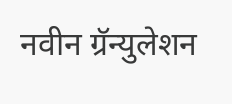नवीन ग्रॅन्युलेशन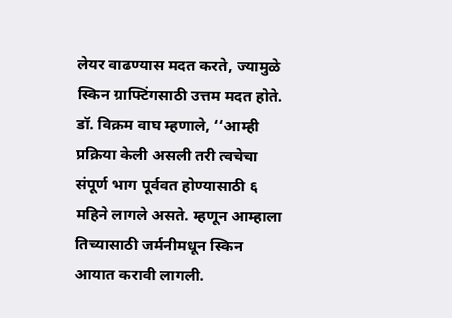लेयर वाढण्यास मदत करते, ज्यामुळे स्किन ग्राफ्टिंगसाठी उत्तम मदत होते.
डॉ. विक्रम वाघ म्हणाले, ‘‘आम्ही प्रक्रिया केली असली तरी त्वचेचा संपूर्ण भाग पूर्ववत होण्यासाठी ६ महिने लागले असते. म्हणून आम्हाला तिच्यासाठी जर्मनीमधून स्किन आयात करावी लागली.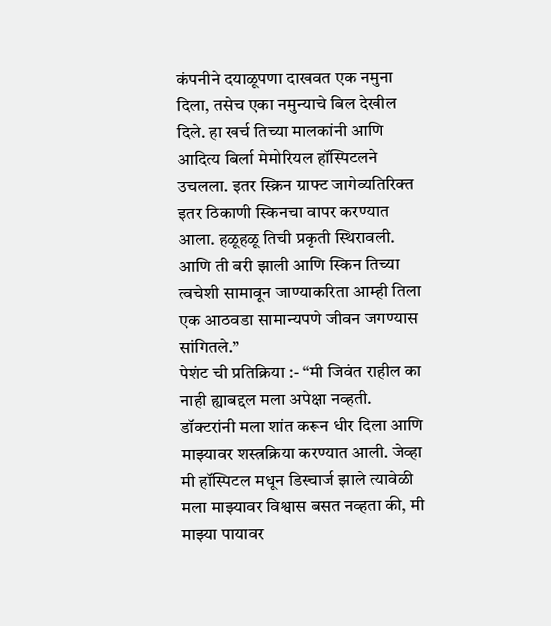कंपनीने दयाळूपणा दाखवत एक नमुना दिला, तसेच एका नमुन्याचे बिल देखील दिले. हा खर्च तिच्या मालकांनी आणि आदित्य बिर्ला मेमोरियल हॉस्पिटलने उचलला. इतर स्क्रिन ग्राफ्ट जागेव्यतिरिक्त इतर ठिकाणी स्किनचा वापर करण्यात आला. हळूहळू तिची प्रकृती स्थिरावली. आणि ती बरी झाली आणि स्किन तिच्या त्वचेशी सामावून जाण्याकरिता आम्ही तिला एक आठवडा सामान्यपणे जीवन जगण्यास सांगितले.’’
पेशंट ची प्रतिक्रिया :- “मी जिवंत राहील का नाही ह्याबद्दल मला अपेक्षा नव्हती. डॉक्टरांनी मला शांत करून धीर दिला आणि माझ्यावर शस्त्रक्रिया करण्यात आली. जेव्हा मी हॉस्पिटल मधून डिस्चार्ज झाले त्यावेळी मला माझ्यावर विश्वास बसत नव्हता की, मी माझ्या पायावर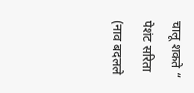चालू शकते “ पेशंट सरिता (नाव बदलले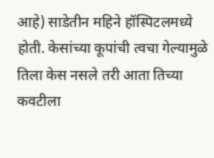आहे) साडेतीन महिने हॉस्पिटलमध्ये होती. केसांच्या कूपांची त्वचा गेल्यामुळे तिला केस नसले तरी आता तिच्या कवटीला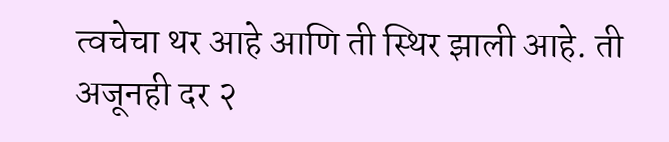त्वचेचा थर आहे आणि ती स्थिर झाली आहे. ती अजूनही दर २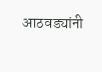आठवड्यांनी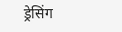ड्रेसिंग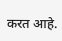करत आहे.